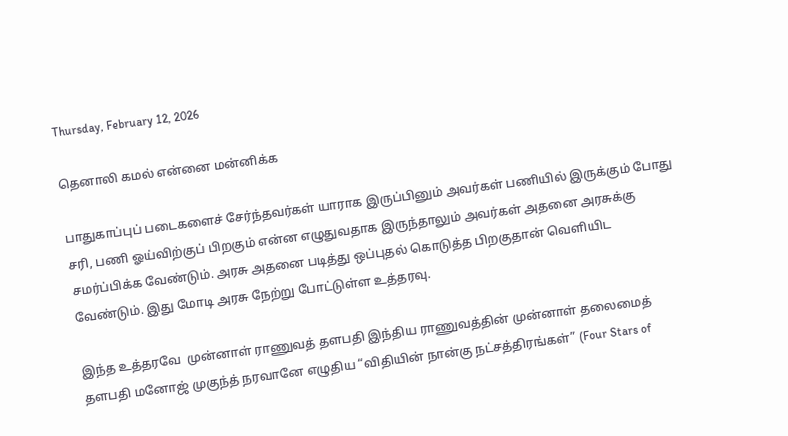Thursday, February 12, 2026

தெனாலி கமல் என்னை மன்னிக்க

பாதுகாப்புப் படைகளைச் சேர்ந்தவர்கள் யாராக இருப்பினும் அவர்கள் பணியில் இருக்கும் போது சரி, பணி ஓய்விற்குப் பிறகும் என்ன எழுதுவதாக இருந்தாலும் அவர்கள் அதனை அரசுக்கு சமர்ப்பிக்க வேண்டும். அரசு அதனை படித்து ஒப்புதல் கொடுத்த பிறகுதான் வெளியிட வேண்டும். இது மோடி அரசு நேற்று போட்டுள்ள உத்தரவு.

இந்த உத்தரவே  முன்னாள் ராணுவத் தளபதி இந்திய ராணுவத்தின் முன்னாள் தலைமைத் தளபதி மனோஜ் முகுந்த் நரவானே எழுதிய “விதியின் நான்கு நட்சத்திரங்கள்” (Four Stars of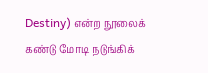Destiny) என்ற நூலைக் கண்டு மோடி நடுங்கிக்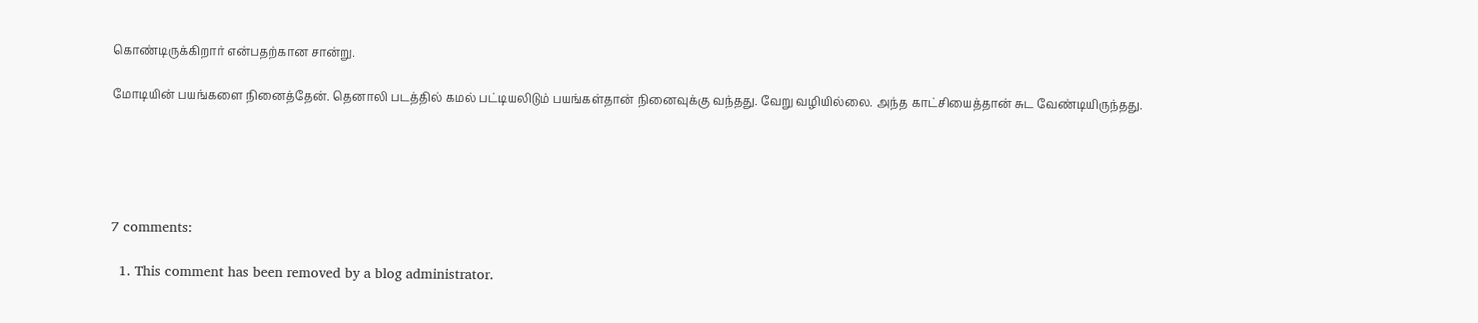கொண்டிருக்கிறார் என்பதற்கான சான்று.

மோடியின் பயங்களை நினைத்தேன். தெனாலி படத்தில் கமல் பட்டியலிடும் பயங்கள்தான் நினைவுக்கு வந்தது. வேறு வழியில்லை. அந்த காட்சியைத்தான் சுட வேண்டியிருந்தது.





7 comments:

  1. This comment has been removed by a blog administrator.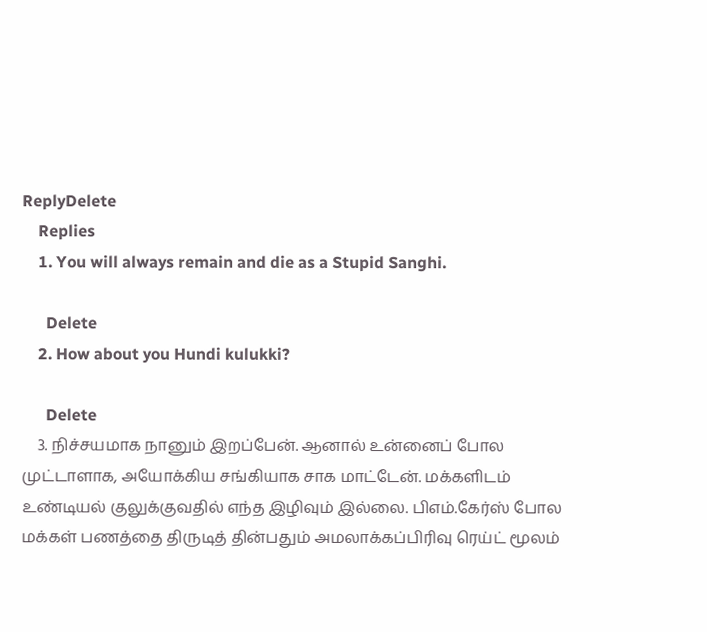ReplyDelete
    Replies
    1. You will always remain and die as a Stupid Sanghi.

      Delete
    2. How about you Hundi kulukki?

      Delete
    3. நிச்சயமாக நானும் இறப்பேன். ஆனால் உன்னைப் போல முட்டாளாக, அயோக்கிய சங்கியாக சாக மாட்டேன். மக்களிடம் உண்டியல் குலுக்குவதில் எந்த இழிவும் இல்லை. பிஎம்.கேர்ஸ் போல மக்கள் பணத்தை திருடித் தின்பதும் அமலாக்கப்பிரிவு ரெய்ட் மூலம்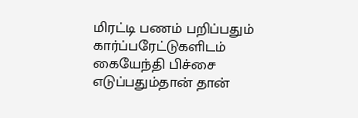மிரட்டி பணம் பறிப்பதும் கார்ப்பரேட்டுகளிடம் கையேந்தி பிச்சை எடுப்பதும்தான் தான்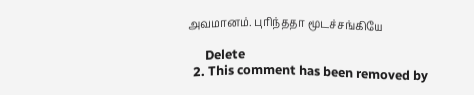அவமானம். புரிந்ததா மூடச்சங்கியே

      Delete
  2. This comment has been removed by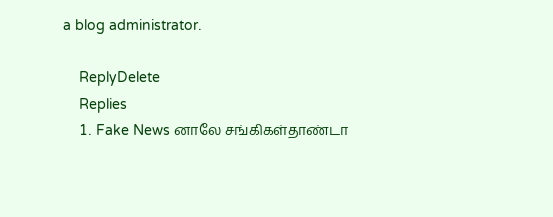a blog administrator.

    ReplyDelete
    Replies
    1. Fake News னாலே சங்கிகள்தாண்டா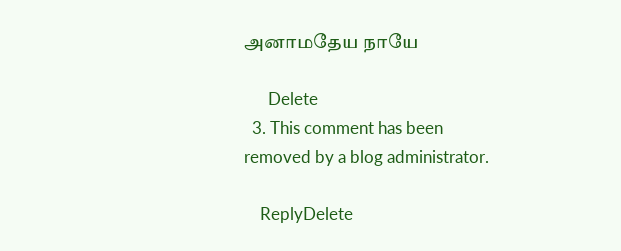அனாமதேய நாயே

      Delete
  3. This comment has been removed by a blog administrator.

    ReplyDelete